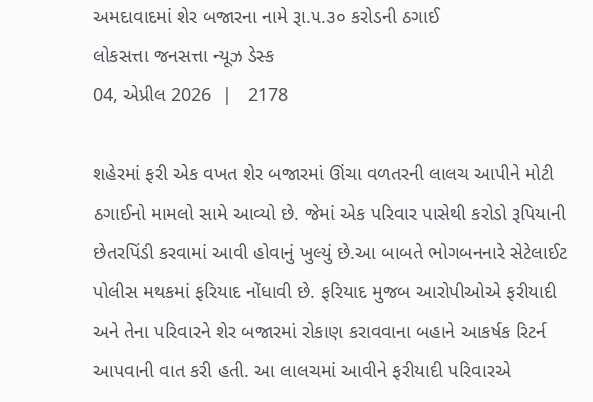અમદાવાદમાં શેર બજારના નામે રૂા.૫.૩૦ કરોડની ઠગાઈ
લોકસત્તા જનસત્તા ન્યૂઝ ડેસ્ક
04, એપ્રીલ 2026  |   2178

શહેરમાં ફરી એક વખત શેર બજારમાં ઊંચા વળતરની લાલચ આપીને મોટી ઠગાઈનો મામલો સામે આવ્યો છે. જેમાં એક પરિવાર પાસેથી કરોડો રૂપિયાની છેતરપિંડી કરવામાં આવી હોવાનું ખુલ્યું છે.આ બાબતે ભોગબનનારે સેટેલાઈટ પોલીસ મથકમાં ફરિયાદ નોંધાવી છે. ફરિયાદ મુજબ આરોપીઓએ ફરીયાદી અને તેના પરિવારને શેર બજારમાં રોકાણ કરાવવાના બહાને આકર્ષક રિટર્ન આપવાની વાત કરી હતી. આ લાલચમાં આવીને ફરીયાદી પરિવારએ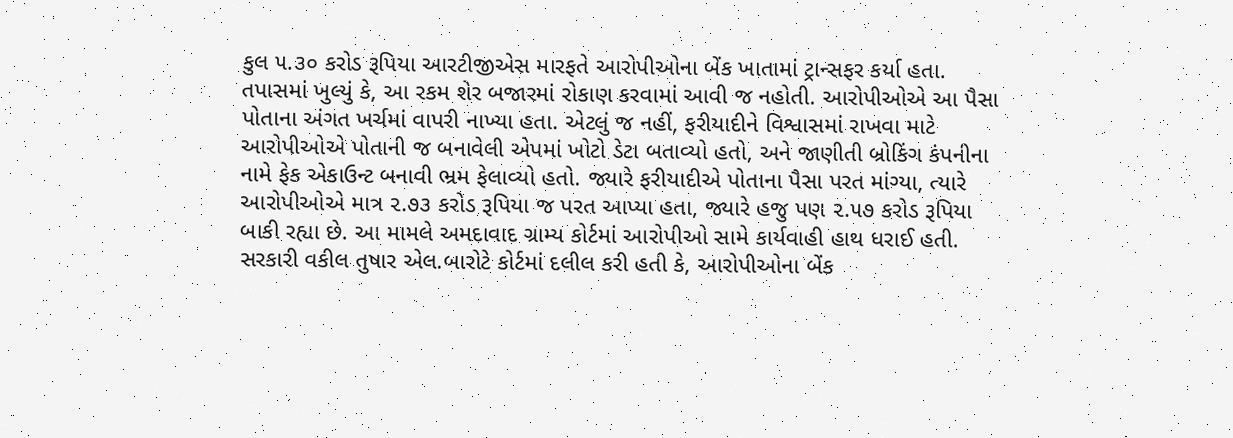કુલ ૫.૩૦ કરોડ રૂપિયા આરટીજીએસ મારફતે આરોપીઓના બેંક ખાતામાં ટ્રાન્સફર કર્યા હતા. તપાસમાં ખુલ્યું કે, આ રકમ શેર બજારમાં રોકાણ કરવામાં આવી જ નહોતી. આરોપીઓએ આ પૈસા પોતાના અંગત ખર્ચમાં વાપરી નાખ્યા હતા. એટલું જ નહીં, ફરીયાદીને વિશ્વાસમાં રાખવા માટે આરોપીઓએ પોતાની જ બનાવેલી એપમાં ખોટો ડેટા બતાવ્યો હતો, અને જાણીતી બ્રોકિંગ કંપનીના નામે ફેક એકાઉન્ટ બનાવી ભ્રમ ફેલાવ્યો હતો. જ્યારે ફરીયાદીએ પોતાના પૈસા પરત માંગ્યા, ત્યારે આરોપીઓએ માત્ર ૨.૭૩ કરોડ રૂપિયા જ પરત આપ્યા હતા, જ્યારે હજુ પણ ૨.૫૭ કરોડ રૂપિયા બાકી રહ્યા છે. આ મામલે અમદાવાદ ગ્રામ્ય કોર્ટમાં આરોપીઓ સામે કાર્યવાહી હાથ ધરાઈ હતી. સરકારી વકીલ તુષાર એલ.બારોટે કોર્ટમાં દલીલ કરી હતી કે, આરોપીઓના બેંક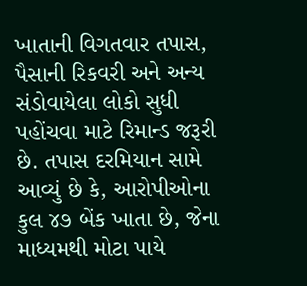ખાતાની વિગતવાર તપાસ, પૈસાની રિકવરી અને અન્ય સંડોવાયેલા લોકો સુધી પહોંચવા માટે રિમાન્ડ જરૂરી છે. તપાસ દરમિયાન સામે આવ્યું છે કે, આરોપીઓના કુલ ૪૭ બેંક ખાતા છે, જેના માધ્યમથી મોટા પાયે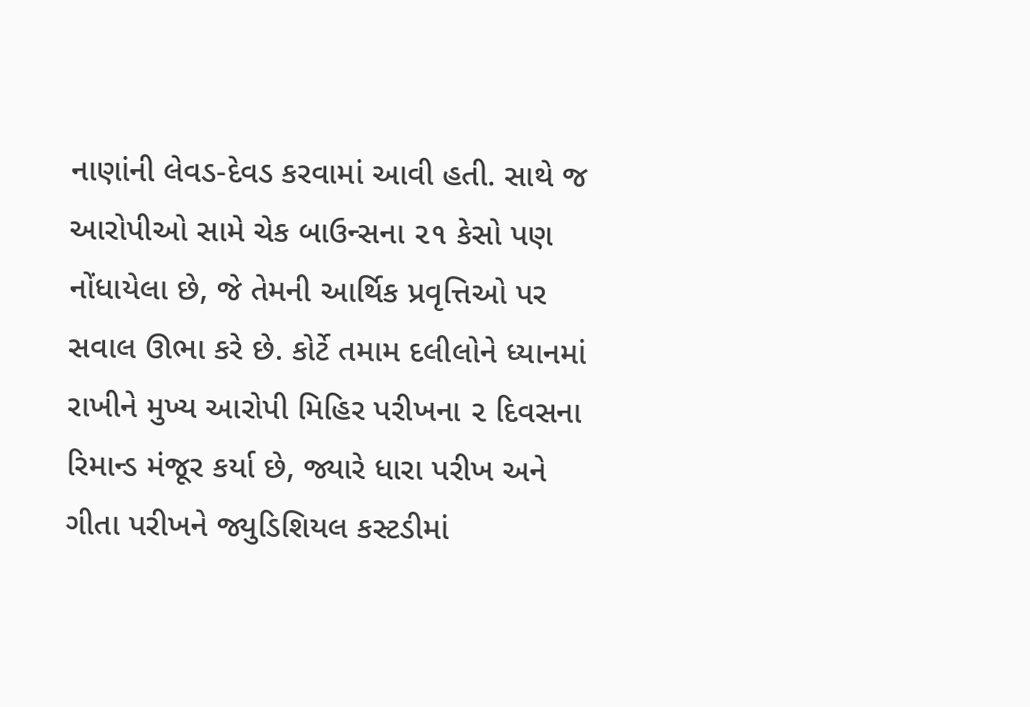નાણાંની લેવડ-દેવડ કરવામાં આવી હતી. સાથે જ આરોપીઓ સામે ચેક બાઉન્સના ૨૧ કેસો પણ નોંધાયેલા છે, જે તેમની આર્થિક પ્રવૃત્તિઓ પર સવાલ ઊભા કરે છે. કોર્ટે તમામ દલીલોને ધ્યાનમાં રાખીને મુખ્ય આરોપી મિહિર પરીખના ૨ દિવસના રિમાન્ડ મંજૂર કર્યા છે, જ્યારે ધારા પરીખ અને ગીતા પરીખને જ્યુડિશિયલ કસ્ટડીમાં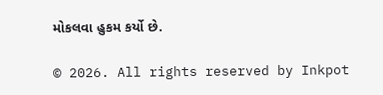મોકલવા હુકમ કર્યો છે.

© 2026. All rights reserved by Inkpot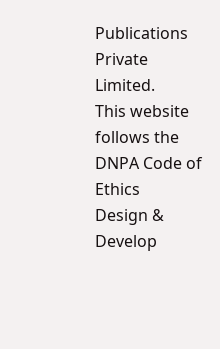Publications Private Limited.
This website follows the DNPA Code of Ethics
Design & Develop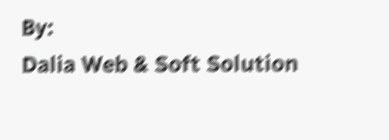By:
Dalia Web & Soft Solution